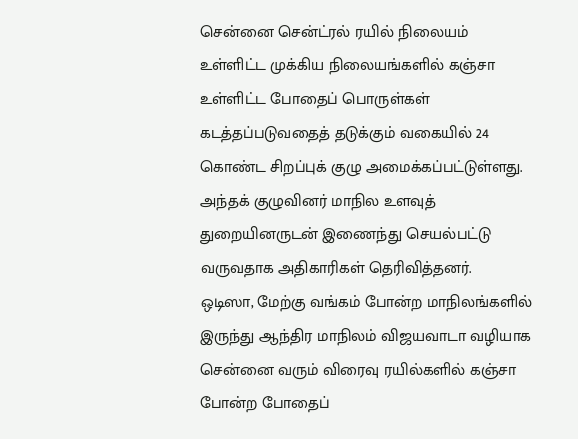சென்னை சென்ட்ரல் ரயில் நிலையம் உள்ளிட்ட முக்கிய நிலையங்களில் கஞ்சா உள்ளிட்ட போதைப் பொருள்கள் கடத்தப்படுவதைத் தடுக்கும் வகையில் 24 கொண்ட சிறப்புக் குழு அமைக்கப்பட்டுள்ளது. அந்தக் குழுவினர் மாநில உளவுத் துறையினருடன் இணைந்து செயல்பட்டு வருவதாக அதிகாரிகள் தெரிவித்தனர்.
ஒடிஸா, மேற்கு வங்கம் போன்ற மாநிலங்களில் இருந்து ஆந்திர மாநிலம் விஜயவாடா வழியாக சென்னை வரும் விரைவு ரயில்களில் கஞ்சா போன்ற போதைப்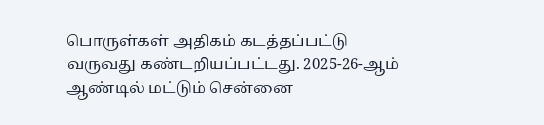பொருள்கள் அதிகம் கடத்தப்பட்டு வருவது கண்டறியப்பட்டது. 2025-26-ஆம் ஆண்டில் மட்டும் சென்னை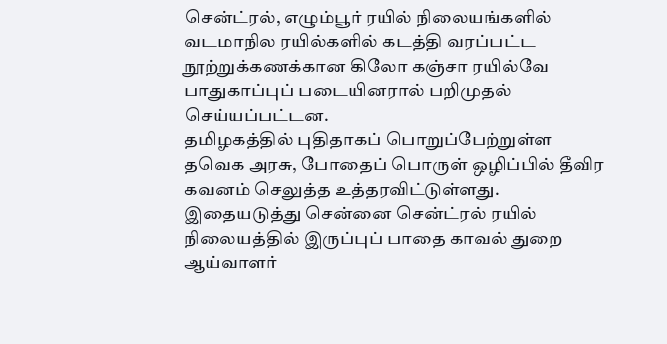சென்ட்ரல், எழும்பூர் ரயில் நிலையங்களில் வடமாநில ரயில்களில் கடத்தி வரப்பட்ட நூற்றுக்கணக்கான கிலோ கஞ்சா ரயில்வே பாதுகாப்புப் படையினரால் பறிமுதல் செய்யப்பட்டன.
தமிழகத்தில் புதிதாகப் பொறுப்பேற்றுள்ள தவெக அரசு, போதைப் பொருள் ஒழிப்பில் தீவிர கவனம் செலுத்த உத்தரவிட்டுள்ளது. இதையடுத்து சென்னை சென்ட்ரல் ரயில் நிலையத்தில் இருப்புப் பாதை காவல் துறை ஆய்வாளர்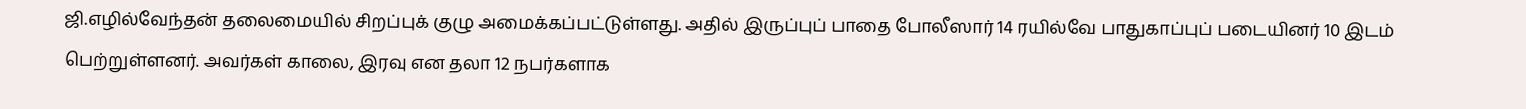ஜி.எழில்வேந்தன் தலைமையில் சிறப்புக் குழு அமைக்கப்பட்டுள்ளது. அதில் இருப்புப் பாதை போலீஸார் 14 ரயில்வே பாதுகாப்புப் படையினர் 10 இடம் பெற்றுள்ளனர். அவர்கள் காலை, இரவு என தலா 12 நபர்களாக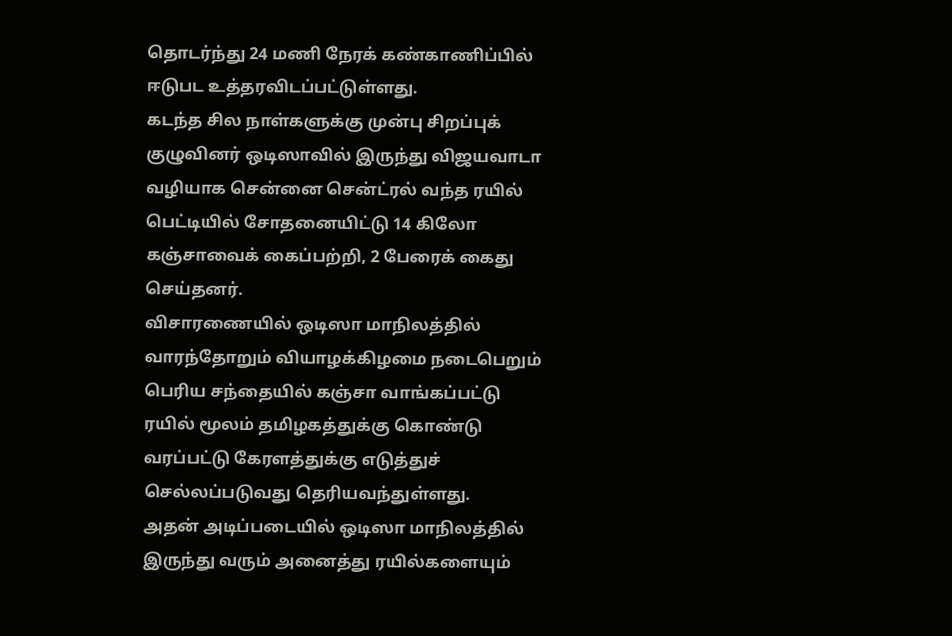தொடர்ந்து 24 மணி நேரக் கண்காணிப்பில் ஈடுபட உத்தரவிடப்பட்டுள்ளது.
கடந்த சில நாள்களுக்கு முன்பு சிறப்புக் குழுவினர் ஒடிஸாவில் இருந்து விஜயவாடா வழியாக சென்னை சென்ட்ரல் வந்த ரயில் பெட்டியில் சோதனையிட்டு 14 கிலோ கஞ்சாவைக் கைப்பற்றி, 2 பேரைக் கைது செய்தனர்.
விசாரணையில் ஒடிஸா மாநிலத்தில் வாரந்தோறும் வியாழக்கிழமை நடைபெறும் பெரிய சந்தையில் கஞ்சா வாங்கப்பட்டு ரயில் மூலம் தமிழகத்துக்கு கொண்டு வரப்பட்டு கேரளத்துக்கு எடுத்துச் செல்லப்படுவது தெரியவந்துள்ளது.
அதன் அடிப்படையில் ஒடிஸா மாநிலத்தில் இருந்து வரும் அனைத்து ரயில்களையும்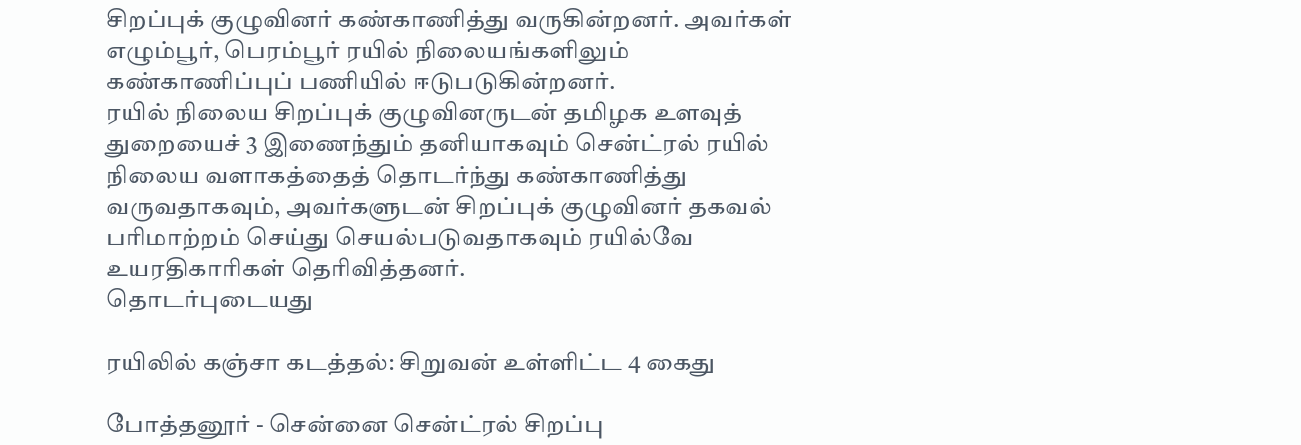சிறப்புக் குழுவினர் கண்காணித்து வருகின்றனர். அவர்கள் எழும்பூர், பெரம்பூர் ரயில் நிலையங்களிலும் கண்காணிப்புப் பணியில் ஈடுபடுகின்றனர்.
ரயில் நிலைய சிறப்புக் குழுவினருடன் தமிழக உளவுத் துறையைச் 3 இணைந்தும் தனியாகவும் சென்ட்ரல் ரயில் நிலைய வளாகத்தைத் தொடர்ந்து கண்காணித்து வருவதாகவும், அவர்களுடன் சிறப்புக் குழுவினர் தகவல் பரிமாற்றம் செய்து செயல்படுவதாகவும் ரயில்வே உயரதிகாரிகள் தெரிவித்தனர்.
தொடர்புடையது

ரயிலில் கஞ்சா கடத்தல்: சிறுவன் உள்ளிட்ட 4 கைது

போத்தனூர் - சென்னை சென்ட்ரல் சிறப்பு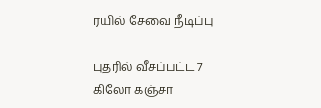ரயில் சேவை நீடிப்பு

புதரில் வீசப்பட்ட 7 கிலோ கஞ்சா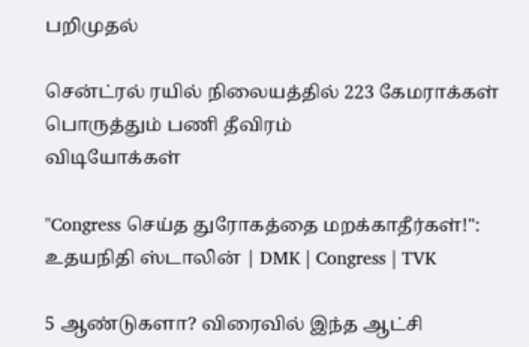பறிமுதல்

சென்ட்ரல் ரயில் நிலையத்தில் 223 கேமராக்கள் பொருத்தும் பணி தீவிரம்
விடியோக்கள்

"Congress செய்த துரோகத்தை மறக்காதீர்கள்!": உதயநிதி ஸ்டாலின் | DMK | Congress | TVK

5 ஆண்டுகளா? விரைவில் இந்த ஆட்சி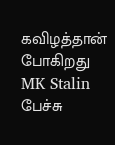கவிழத்தான் போகிறது MK Stalin பேச்சு